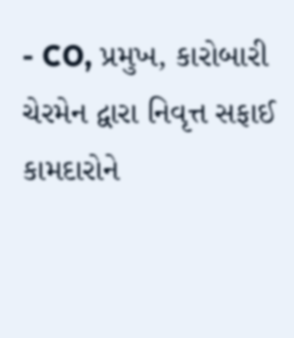- CO, પ્રમુખ, કારોબારી ચેરમેન દ્વારા નિવૃત્ત સફાઈ કામદારોને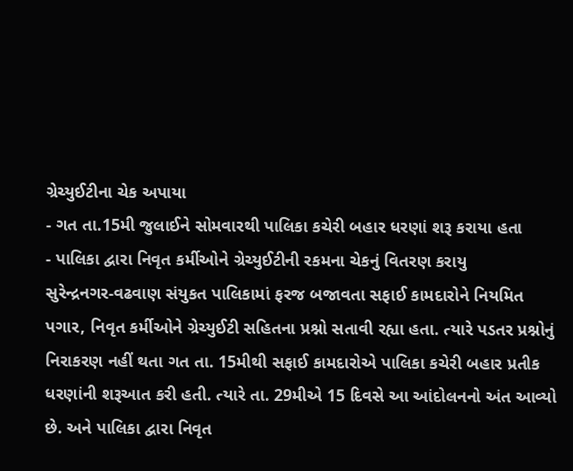ગ્રેચ્યુઈટીના ચેક અપાયા
- ગત તા.15મી જુલાઈને સોમવારથી પાલિકા કચેરી બહાર ધરણાં શરૂ કરાયા હતા
- પાલિકા દ્વારા નિવૃત કર્મીઓને ગ્રેચ્યુઈટીની રકમના ચેકનું વિતરણ કરાયુ
સુરેન્દ્રનગર-વઢવાણ સંયુકત પાલિકામાં ફરજ બજાવતા સફાઈ કામદારોને નિયમિત પગાર, નિવૃત કર્મીઓને ગ્રેચ્યુઈટી સહિતના પ્રશ્નો સતાવી રહ્યા હતા. ત્યારે પડતર પ્રશ્નોનું નિરાકરણ નહીં થતા ગત તા. 15મીથી સફાઈ કામદારોએ પાલિકા કચેરી બહાર પ્રતીક ધરણાંની શરૂઆત કરી હતી. ત્યારે તા. 29મીએ 15 દિવસે આ આંદોલનનો અંત આવ્યો છે. અને પાલિકા દ્વારા નિવૃત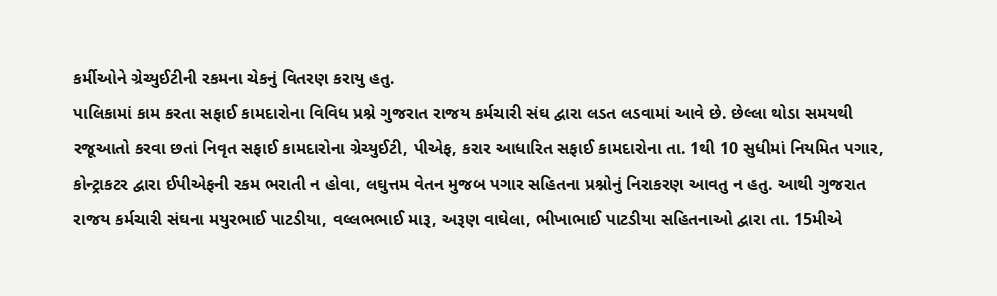કર્મીઓને ગ્રેચ્યુઈટીની રકમના ચેકનું વિતરણ કરાયુ હતુ.
પાલિકામાં કામ કરતા સફાઈ કામદારોના વિવિધ પ્રશ્ને ગુજરાત રાજય કર્મચારી સંઘ દ્વારા લડત લડવામાં આવે છે. છેલ્લા થોડા સમયથી રજૂઆતો કરવા છતાં નિવૃત સફાઈ કામદારોના ગ્રેચ્યુઈટી, પીએફ, કરાર આધારિત સફાઈ કામદારોના તા. 1થી 10 સુધીમાં નિયમિત પગાર, કોન્ટ્રાકટર દ્વારા ઈપીએફની રકમ ભરાતી ન હોવા, લઘુત્તમ વેતન મુજબ પગાર સહિતના પ્રશ્નોનું નિરાકરણ આવતુ ન હતુ. આથી ગુજરાત રાજય કર્મચારી સંઘના મયુરભાઈ પાટડીયા, વલ્લભભાઈ મારૂ, અરૂણ વાઘેલા, ભીખાભાઈ પાટડીયા સહિતનાઓ દ્વારા તા. 15મીએ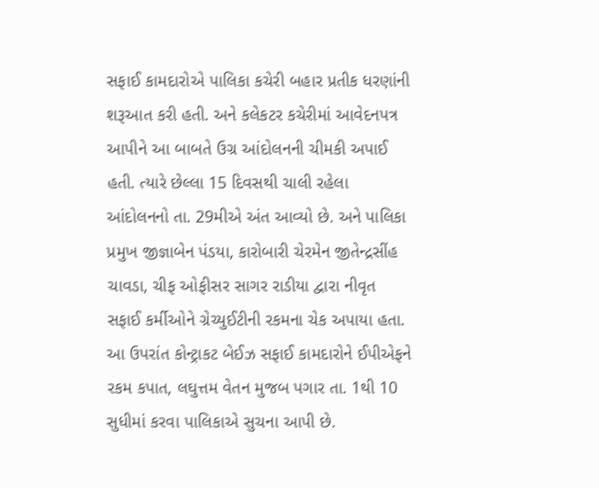સફાઈ કામદારોએ પાલિકા કચેરી બહાર પ્રતીક ધરણાંની શરૂઆત કરી હતી. અને કલેકટર કચેરીમાં આવેદનપત્ર આપીને આ બાબતે ઉગ્ર આંદોલનની ચીમકી અપાઈ હતી. ત્યારે છેલ્લા 15 દિવસથી ચાલી રહેલા આંદોલનનો તા. 29મીએ અંત આવ્યો છે. અને પાલિકા પ્રમુખ જીજ્ઞાબેન પંડયા, કારોબારી ચેરમેન જીતેન્દ્રસીંહ ચાવડા, ચીફ ઓફીસર સાગર રાડીયા દ્વારા નીવૃત સફાઈ કર્મીઓને ગ્રેચ્યુઈટીની રકમના ચેક અપાયા હતા. આ ઉપરાંત કોન્ટ્રાકટ બેઈઝ સફાઈ કામદારોને ઈપીએફને રકમ કપાત, લઘુત્તમ વેતન મુજબ પગાર તા. 1થી 10 સુધીમાં કરવા પાલિકાએ સુચના આપી છે.